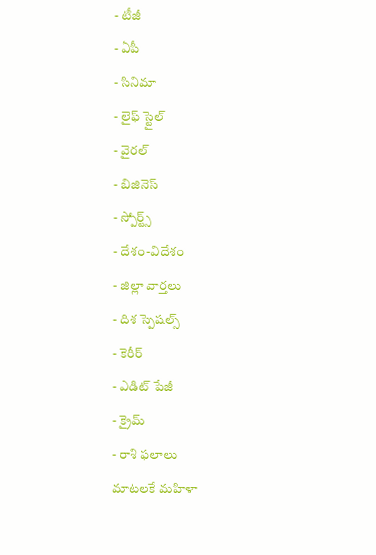- టీజీ
- ఏపీ
- సినిమా
- లైఫ్ స్టైల్
- వైరల్
- బిజినెస్
- స్పోర్ట్స్
- దేశం-విదేశం
- జిల్లా వార్తలు
- దిశ స్పెషల్స్
- కెరీర్
- ఎడిట్ పేజీ
- క్రైమ్
- రాశి ఫలాలు
మాటలకే మహిళా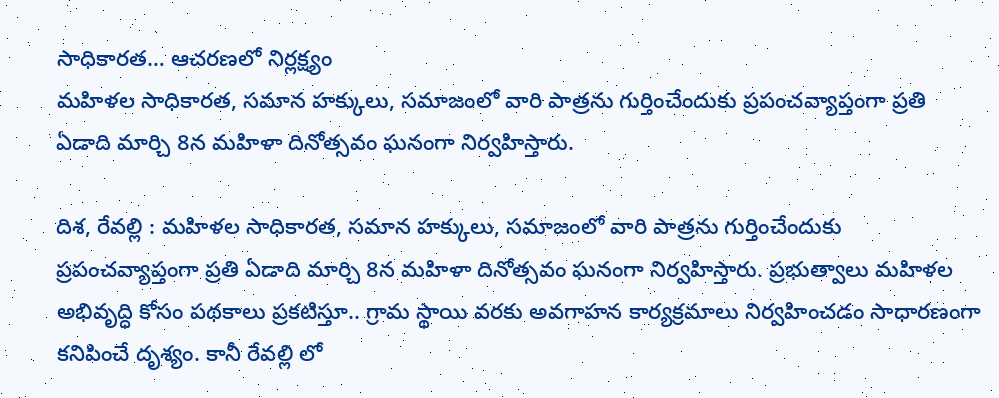సాధికారత… ఆచరణలో నిర్లక్ష్యం
మహిళల సాధికారత, సమాన హక్కులు, సమాజంలో వారి పాత్రను గుర్తించేందుకు ప్రపంచవ్యాప్తంగా ప్రతి ఏడాది మార్చి 8న మహిళా దినోత్సవం ఘనంగా నిర్వహిస్తారు.

దిశ, రేవల్లి : మహిళల సాధికారత, సమాన హక్కులు, సమాజంలో వారి పాత్రను గుర్తించేందుకు ప్రపంచవ్యాప్తంగా ప్రతి ఏడాది మార్చి 8న మహిళా దినోత్సవం ఘనంగా నిర్వహిస్తారు. ప్రభుత్వాలు మహిళల అభివృద్ధి కోసం పథకాలు ప్రకటిస్తూ.. గ్రామ స్థాయి వరకు అవగాహన కార్యక్రమాలు నిర్వహించడం సాధారణంగా కనిపించే దృశ్యం. కానీ రేవల్లి లో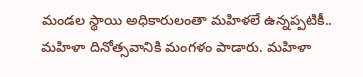మండల స్థాయి అధికారులంతా మహిళలే ఉన్నప్పటికీ.. మహిళా దినోత్సవానికి మంగళం పాడారు. మహిళా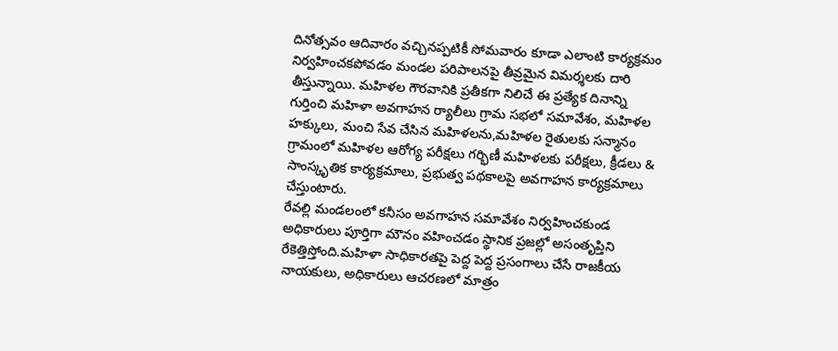దినోత్సవం ఆదివారం వచ్చినప్పటికీ సోమవారం కూడా ఎలాంటి కార్యక్రమం నిర్వహించకపోవడం మండల పరిపాలనపై తీవ్రమైన విమర్శలకు దారి తీస్తున్నాయి. మహిళల గౌరవానికి ప్రతీకగా నిలిచే ఈ ప్రత్యేక దినాన్ని గుర్తించి మహిళా అవగాహన ర్యాలీలు గ్రామ సభలో సమావేశం, మహిళల హక్కులు, మంచి సేవ చేసిన మహిళలను,మహిళల రైతులకు సన్మానం గ్రామంలో మహిళల ఆరోగ్య పరీక్షలు గర్భిణీ మహిళలకు పరీక్షలు, క్రీడలు & సాంస్కృతిక కార్యక్రమాలు, ప్రభుత్వ పథకాలపై అవగాహన కార్యక్రమాలు చేస్తుంటారు.
రేవల్లి మండలంలో కనీసం అవగాహన సమావేశం నిర్వహించకుండ అధికారులు పూర్తిగా మౌనం వహించడం స్థానిక ప్రజల్లో అసంతృప్తిని రేకెత్తిస్తోంది.మహిళా సాధికారతపై పెద్ద పెద్ద ప్రసంగాలు చేసే రాజకీయ నాయకులు, అధికారులు ఆచరణలో మాత్రం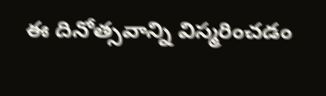ఈ దినోత్సవాన్ని విస్మరించడం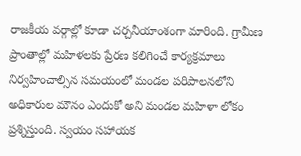రాజకీయ వర్గాల్లో కూడా చర్చనీయాంశంగా మారింది. గ్రామీణ ప్రాంతాల్లో మహిళలకు ప్రేరణ కలిగించే కార్యక్రమాలు నిర్వహించాల్సిన సమయంలో మండల పరిపాలనలోని అధికారుల మౌనం ఎందుకో అని మండల మహిళా లోకం ప్రశ్నిస్తుంది. స్వయం సహాయక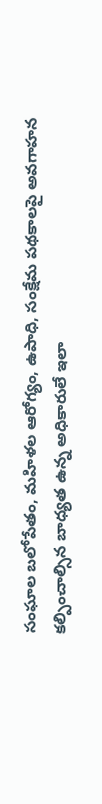సంఘాల బలోపేతం, మహిళల ఆరోగ్యం, ఉపాధి, సంక్షేమ పథకాలపై అవగాహన కల్పించాల్సిన బాధ్యత ఉన్న అధికారులే ఇలా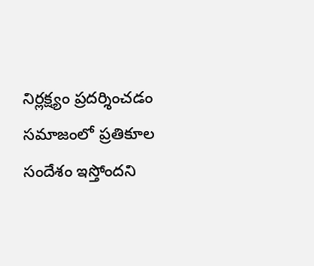నిర్లక్ష్యం ప్రదర్శించడం సమాజంలో ప్రతికూల సందేశం ఇస్తోందని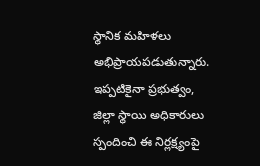స్థానిక మహిళలు అభిప్రాయపడుతున్నారు. ఇప్పటికైనా ప్రభుత్వం, జిల్లా స్థాయి అధికారులు స్పందించి ఈ నిర్లక్ష్యంపై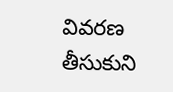వివరణ తీసుకుని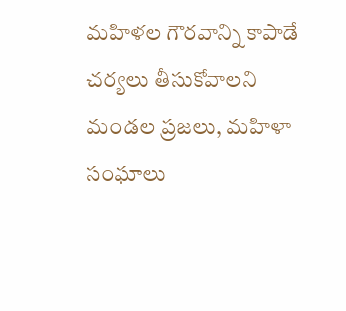మహిళల గౌరవాన్ని కాపాడే చర్యలు తీసుకోవాలని మండల ప్రజలు, మహిళా సంఘాలు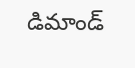డిమాండ్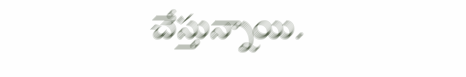చేస్తున్నాయి.